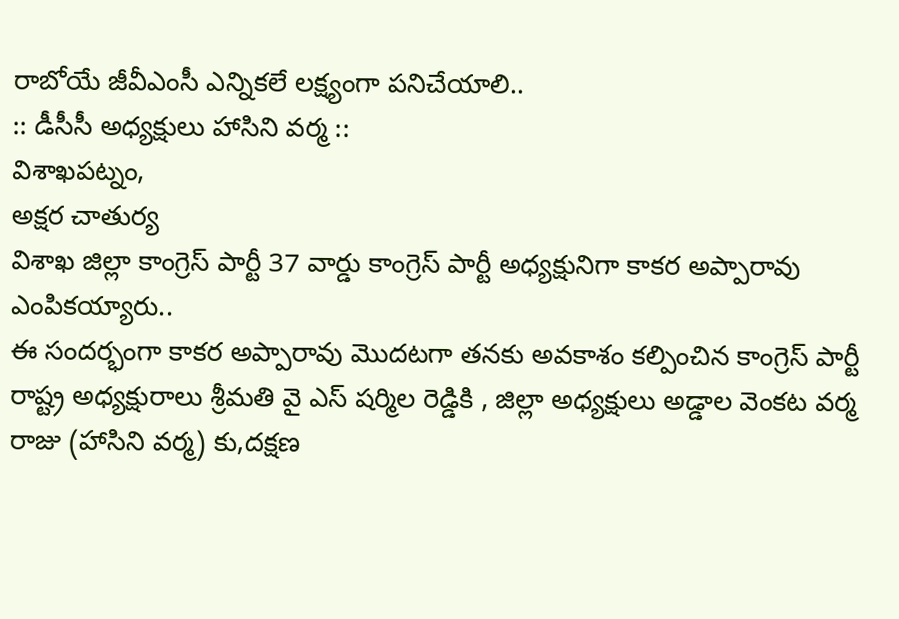రాబోయే జీవీఎంసీ ఎన్నికలే లక్ష్యంగా పనిచేయాలి..
:: డీసీసీ అధ్యక్షులు హాసిని వర్మ ::
విశాఖపట్నం,
అక్షర చాతుర్య
విశాఖ జిల్లా కాంగ్రెస్ పార్టీ 37 వార్డు కాంగ్రెస్ పార్టీ అధ్యక్షునిగా కాకర అప్పారావు ఎంపికయ్యారు..
ఈ సందర్భంగా కాకర అప్పారావు మొదటగా తనకు అవకాశం కల్పించిన కాంగ్రెస్ పార్టీ రాష్ట్ర అధ్యక్షురాలు శ్రీమతి వై ఎస్ షర్మిల రెడ్డికి , జిల్లా అధ్యక్షులు అడ్డాల వెంకట వర్మ రాజు (హాసిని వర్మ) కు,దక్షణ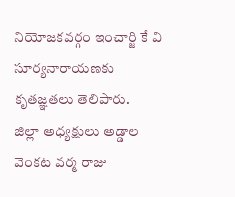నియోజకవర్గం ఇంచార్జి కే వి సూర్యనారాయణకు కృతజ్ఞతలు తెలిపారు.
జిల్లా అధ్యక్షులు అడ్డాల వెంకట వర్మ రాజు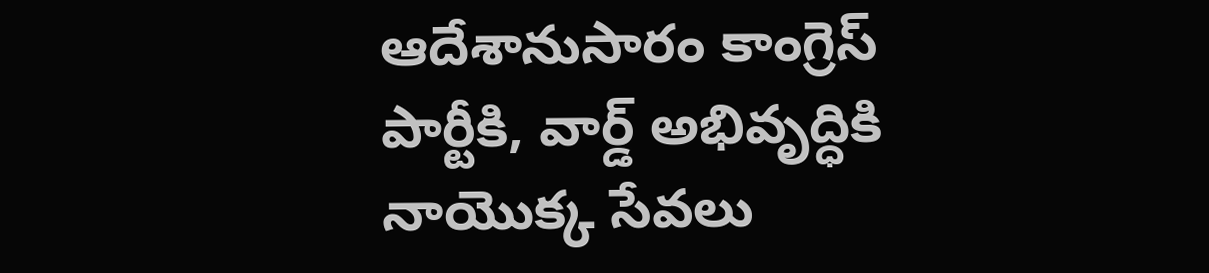ఆదేశానుసారం కాంగ్రెస్ పార్టీకి, వార్డ్ అభివృద్ధికి నాయొక్క సేవలు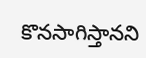కొనసాగిస్తానని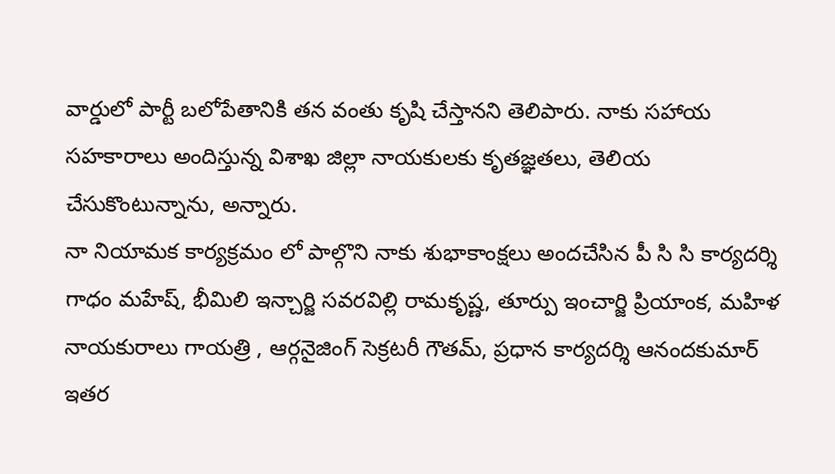వార్డులో పార్టీ బలోపేతానికి తన వంతు కృషి చేస్తానని తెలిపారు. నాకు సహాయ సహకారాలు అందిస్తున్న విశాఖ జిల్లా నాయకులకు కృతజ్ఞతలు, తెలియ చేసుకొంటున్నాను, అన్నారు.
నా నియామక కార్యక్రమం లో పాల్గొని నాకు శుభాకాంక్షలు అందచేసిన పీ సి సి కార్యదర్శి గాధం మహేష్, భీమిలి ఇన్చార్జి సవరవిల్లి రామకృష్ణ, తూర్పు ఇంచార్జి ప్రియాంక, మహిళ నాయకురాలు గాయత్రి , ఆర్గనైజింగ్ సెక్రటరీ గౌతమ్, ప్రధాన కార్యదర్శి ఆనందకుమార్ ఇతర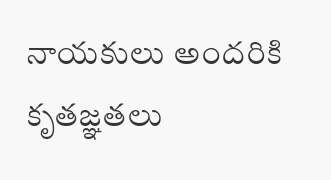నాయకులు అందరికి కృతజ్ఞతలు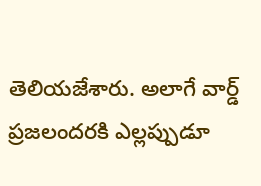తెలియజేశారు. అలాగే వార్డ్ ప్రజలందరకి ఎల్లప్పుడూ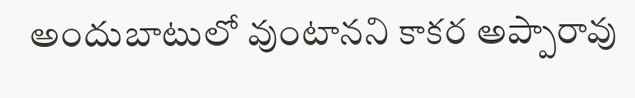అందుబాటులో వుంటానని కాకర అప్పారావు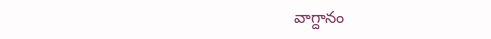వాగ్దానం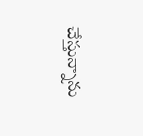చేస్తున్నాను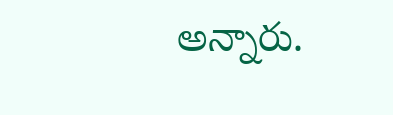అన్నారు.